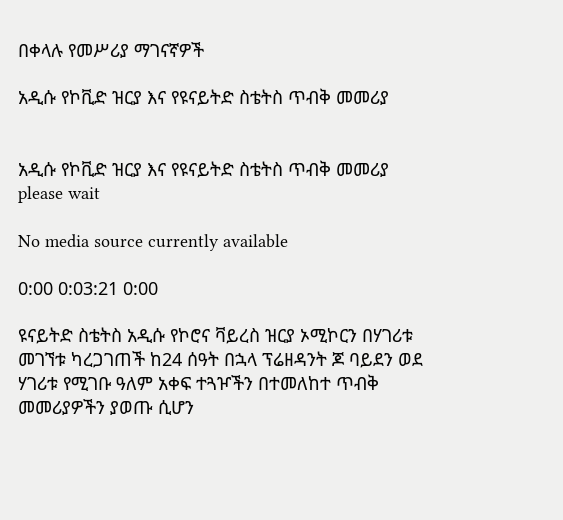በቀላሉ የመሥሪያ ማገናኛዎች

አዲሱ የኮቪድ ዝርያ እና የዩናይትድ ስቴትስ ጥብቅ መመሪያ


አዲሱ የኮቪድ ዝርያ እና የዩናይትድ ስቴትስ ጥብቅ መመሪያ
please wait

No media source currently available

0:00 0:03:21 0:00

ዩናይትድ ስቴትስ አዲሱ የኮሮና ቫይረስ ዝርያ ኦሚኮርን በሃገሪቱ መገኘቱ ካረጋገጠች ከ24 ሰዓት በኋላ ፕሬዘዳንት ጆ ባይደን ወደ ሃገሪቱ የሚገቡ ዓለም አቀፍ ተጓዦችን በተመለከተ ጥብቅ መመሪያዎችን ያወጡ ሲሆን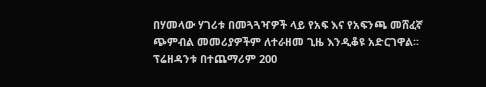በሃመላው ሃገሪቱ በመጓጓዣዎች ላይ የአፍ እና የአፍንጫ መሸፈኛ ጭምብል መመሪያዎችም ለተራዘመ ጊዜ እንዲቆዩ አድርገዋል፡፡ ፕሬዘዳንቱ በተጨማሪም 200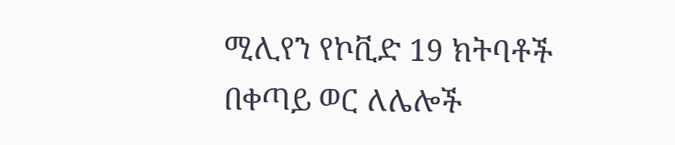ሚሊየን የኮቪድ 19 ክትባቶች በቀጣይ ወር ለሌሎች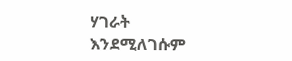ሃገራት እንደሚለገሱም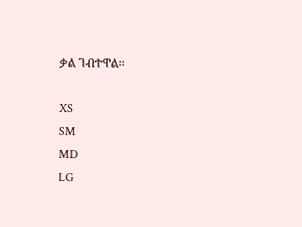ቃል ገብተዋል፡፡

XS
SM
MD
LG